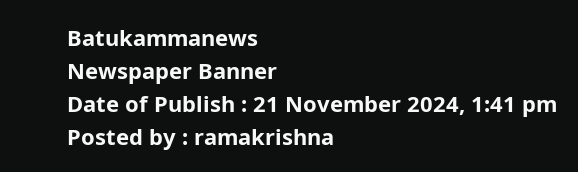Batukammanews
Newspaper Banner
Date of Publish : 21 November 2024, 1:41 pm Posted by : ramakrishna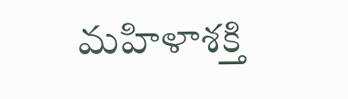మహిళాశక్తి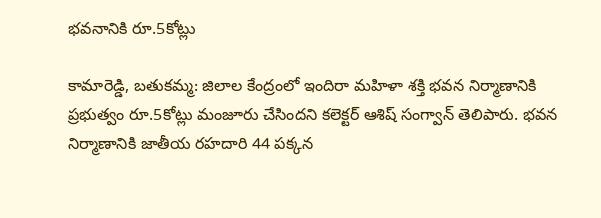భవనానికి రూ.5కోట్లు

కామారెడ్డి, బతుకమ్మ: జిలాల కేంద్రంలో ఇందిరా మహిళా శక్తి భవన నిర్మాణానికి ప్రభుత్వం రూ.5కోట్లు మంజూరు చేసిందని కలెక్టర్ ఆశిష్ సంగ్వాన్ తెలిపారు. భవన నిర్మాణానికి జాతీయ రహదారి 44 పక్కన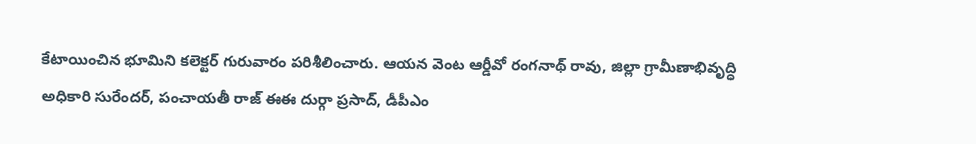కేటాయించిన భూమిని కలెక్టర్ గురువారం పరిశీలించారు. ఆయన వెంట ఆర్డీవో రంగనాథ్ రావు, జిల్లా గ్రామీణాభివృద్ధి అధికారి సురేందర్, పంచాయతీ రాజ్ ఈఈ దుర్గా ప్రసాద్, డీపీఎం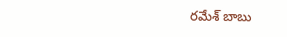రమేశ్ బాబు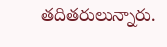తదితరులున్నారు.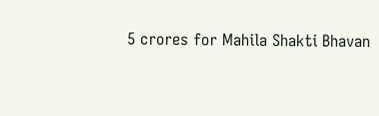5 crores for Mahila Shakti Bhavan